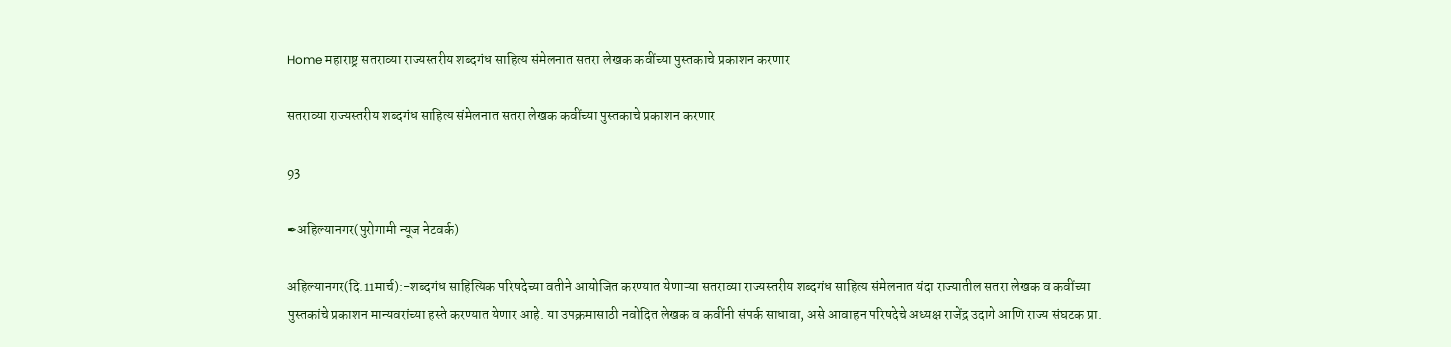Home महाराष्ट्र सतराव्या राज्यस्तरीय शब्दगंध साहित्य संमेलनात सतरा लेखक कवींच्या पुस्तकाचे प्रकाशन करणार

सतराव्या राज्यस्तरीय शब्दगंध साहित्य संमेलनात सतरा लेखक कवींच्या पुस्तकाचे प्रकाशन करणार

93

✒अहिल्यानगर(पुरोगामी न्यूज नेटवर्क)

अहिल्यानगर(दि.11मार्च):-शब्दगंध साहित्यिक परिषदेच्या वतीने आयोजित करण्यात येणाऱ्या सतराव्या राज्यस्तरीय शब्दगंध साहित्य संमेलनात यंदा राज्यातील सतरा लेखक व कवींच्या पुस्तकांचे प्रकाशन मान्यवरांच्या हस्ते करण्यात येणार आहे. या उपक्रमासाठी नवोदित लेखक व कवींनी संपर्क साधावा, असे आवाहन परिषदेचे अध्यक्ष राजेंद्र उदागे आणि राज्य संघटक प्रा.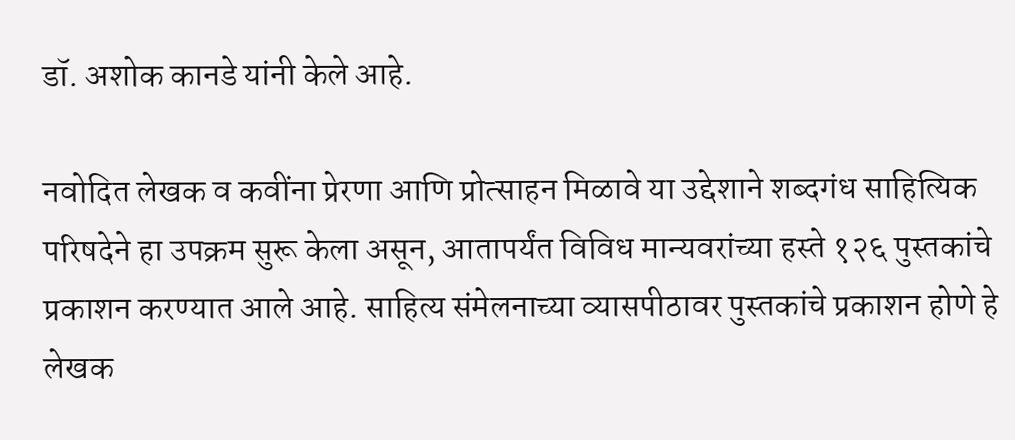डॉ. अशोक कानडे यांनी केले आहे.

नवोदित लेखक व कवींना प्रेरणा आणि प्रोत्साहन मिळावे या उद्देशाने शब्दगंध साहित्यिक परिषदेने हा उपक्रम सुरू केला असून, आतापर्यंत विविध मान्यवरांच्या हस्ते १२६ पुस्तकांचे प्रकाशन करण्यात आले आहे. साहित्य संमेलनाच्या व्यासपीठावर पुस्तकांचे प्रकाशन होणे हे लेखक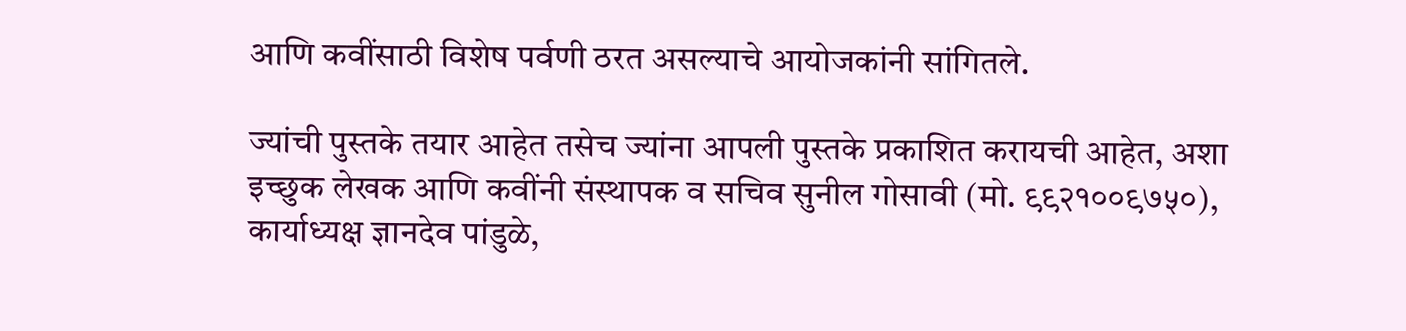आणि कवींसाठी विशेष पर्वणी ठरत असल्याचे आयोजकांनी सांगितले.

ज्यांची पुस्तके तयार आहेत तसेच ज्यांना आपली पुस्तके प्रकाशित करायची आहेत, अशा इच्छुक लेखक आणि कवींनी संस्थापक व सचिव सुनील गोसावी (मो. ९९२१००९७५०), कार्याध्यक्ष ज्ञानदेव पांडुळे,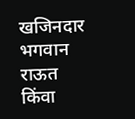खजिनदार भगवान राऊत किंवा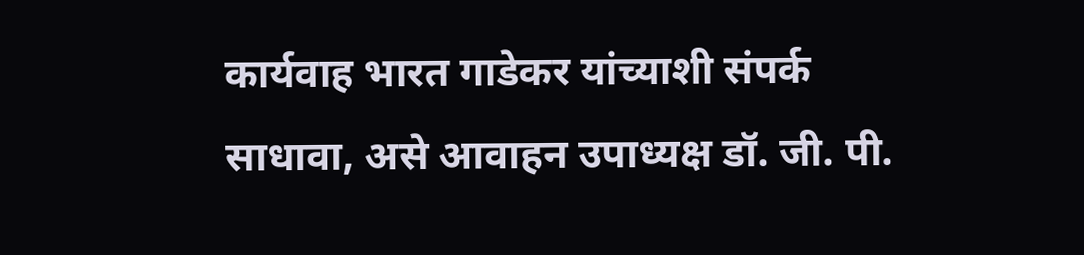कार्यवाह भारत गाडेकर यांच्याशी संपर्क साधावा, असे आवाहन उपाध्यक्ष डॉ. जी. पी.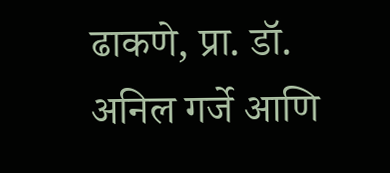ढाकणे, प्रा. डॉ. अनिल गर्जे आणि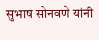सुभाष सोनवणे यांनी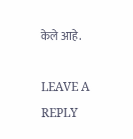केले आहे.

LEAVE A REPLY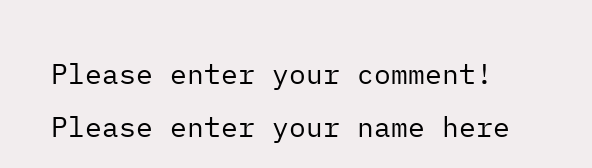Please enter your comment!
Please enter your name here